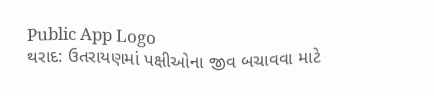Public App Logo
થરાદ: ઉતરાયણમાં પક્ષીઓના જીવ બચાવવા માટે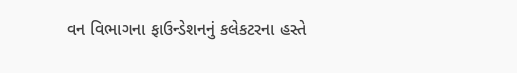વન વિભાગના ફાઉન્ડેશનનું કલેકટરના હસ્તે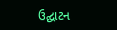ઉદ્ઘાટન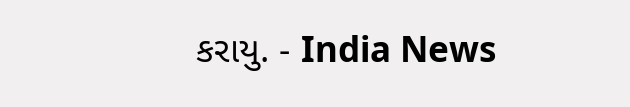કરાયુ. - India News